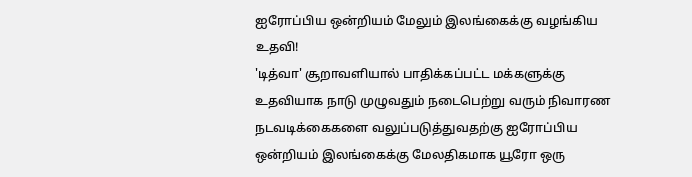ஐரோப்பிய ஒன்றியம் மேலும் இலங்கைக்கு வழங்கிய உதவி!
'டித்வா' சூறாவளியால் பாதிக்கப்பட்ட மக்களுக்கு உதவியாக நாடு முழுவதும் நடைபெற்று வரும் நிவாரண நடவடிக்கைகளை வலுப்படுத்துவதற்கு ஐரோப்பிய ஒன்றியம் இலங்கைக்கு மேலதிகமாக யூரோ ஒரு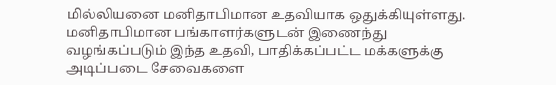மில்லியனை மனிதாபிமான உதவியாக ஒதுக்கியுள்ளது.
மனிதாபிமான பங்காளர்களுடன் இணைந்து வழங்கப்படும் இந்த உதவி, பாதிக்கப்பட்ட மக்களுக்கு அடிப்படை சேவைகளை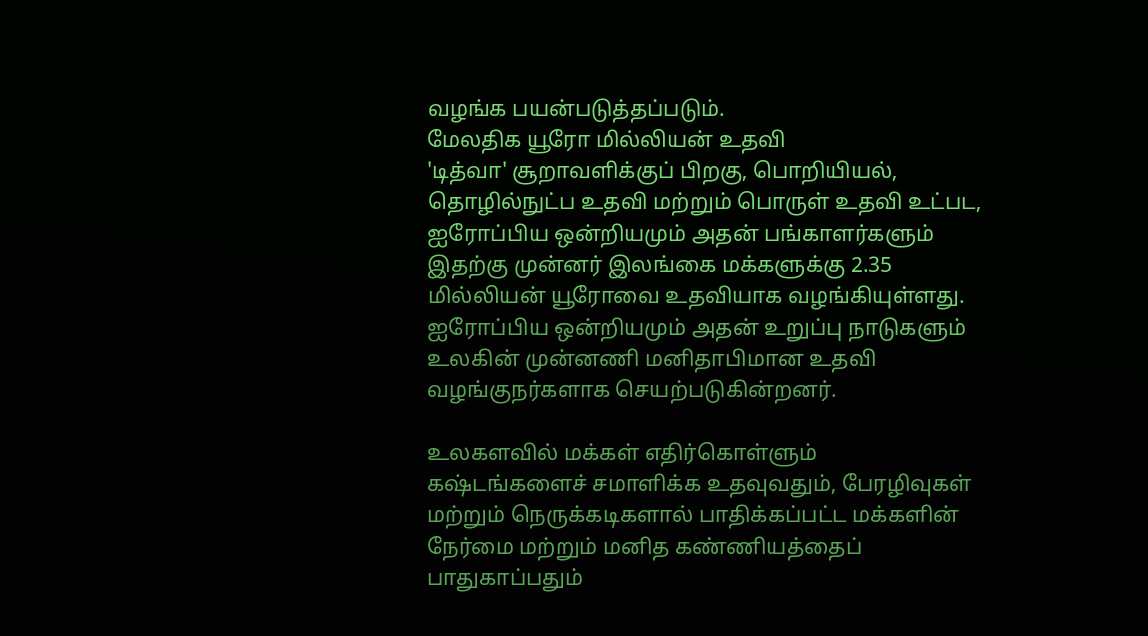வழங்க பயன்படுத்தப்படும்.
மேலதிக யூரோ மில்லியன் உதவி
'டித்வா' சூறாவளிக்குப் பிறகு, பொறியியல், தொழில்நுட்ப உதவி மற்றும் பொருள் உதவி உட்பட, ஐரோப்பிய ஒன்றியமும் அதன் பங்காளர்களும் இதற்கு முன்னர் இலங்கை மக்களுக்கு 2.35 மில்லியன் யூரோவை உதவியாக வழங்கியுள்ளது.
ஐரோப்பிய ஒன்றியமும் அதன் உறுப்பு நாடுகளும் உலகின் முன்னணி மனிதாபிமான உதவி வழங்குநர்களாக செயற்படுகின்றனர்.

உலகளவில் மக்கள் எதிர்கொள்ளும் கஷ்டங்களைச் சமாளிக்க உதவுவதும், பேரழிவுகள் மற்றும் நெருக்கடிகளால் பாதிக்கப்பட்ட மக்களின் நேர்மை மற்றும் மனித கண்ணியத்தைப் பாதுகாப்பதும்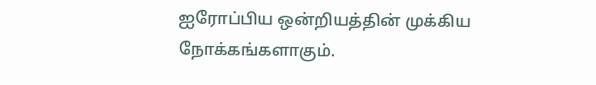ஐரோப்பிய ஒன்றியத்தின் முக்கிய நோக்கங்களாகும்.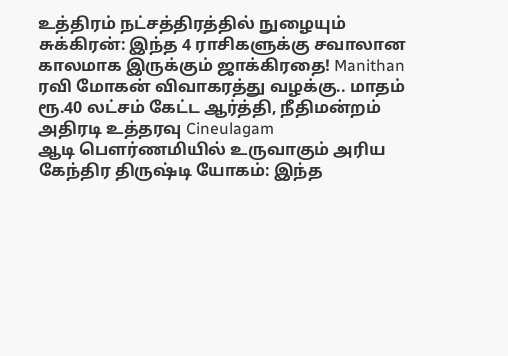உத்திரம் நட்சத்திரத்தில் நுழையும் சுக்கிரன்: இந்த 4 ராசிகளுக்கு சவாலான காலமாக இருக்கும் ஜாக்கிரதை! Manithan
ரவி மோகன் விவாகரத்து வழக்கு.. மாதம் ரூ.40 லட்சம் கேட்ட ஆர்த்தி, நீதிமன்றம் அதிரடி உத்தரவு Cineulagam
ஆடி பௌர்ணமியில் உருவாகும் அரிய கேந்திர திருஷ்டி யோகம்: இந்த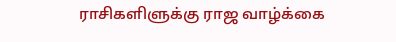ராசிகளிளுக்கு ராஜ வாழ்க்கை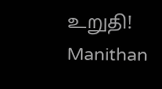உறுதி! Manithan